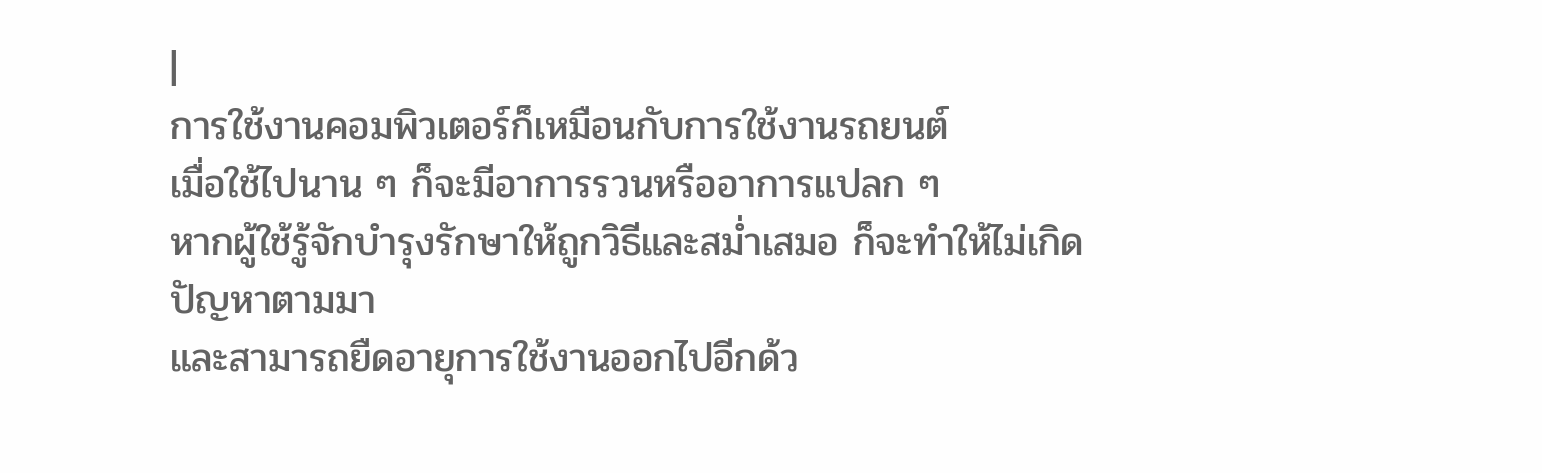|
การใช้งานคอมพิวเตอร์ก็เหมือนกับการใช้งานรถยนต์
เมื่อใช้ไปนาน ๆ ก็จะมีอาการรวนหรืออาการแปลก ๆ
หากผู้ใช้รู้จักบำรุงรักษาให้ถูกวิธีและสม่ำเสมอ ก็จะทำให้ไม่เกิดปัญหาตามมา
และสามารถยืดอายุการใช้งานออกไปอีกด้ว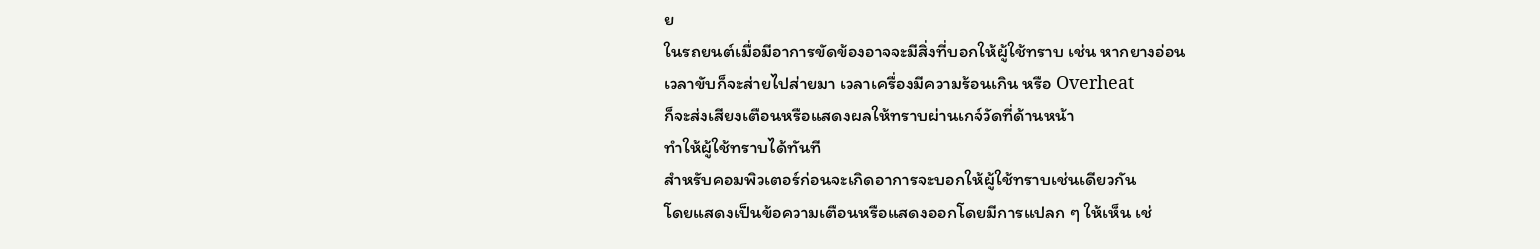ย
ในรถยนต์เมื่อมีอาการขัดข้องอาจจะมีสิ่งที่บอกให้ผู้ใช้ทราบ เช่น หากยางอ่อน
เวลาขับก็จะส่ายไปส่ายมา เวลาเครื่องมีความร้อนเกิน หรือ Overheat
ก็จะส่งเสียงเตือนหรือแสดงผลให้ทราบผ่านเกจ์วัดที่ด้านหน้า
ทำให้ผู้ใช้ทราบได้ทันที
สำหรับคอมพิวเตอร์ก่อนจะเกิดอาการจะบอกให้ผู้ใช้ทราบเช่นเดียวกัน
โดยแสดงเป็นข้อความเตือนหรือแสดงออกโดยมีการแปลก ๆ ให้เห็น เช่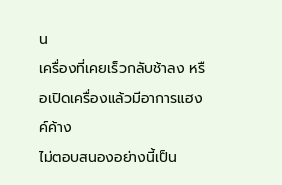น
เครื่องที่เคยเร็วกลับช้าลง หรือเปิดเครื่องแล้วมีอาการแฮงค์ค้าง
ไม่ตอบสนองอย่างนี้เป็น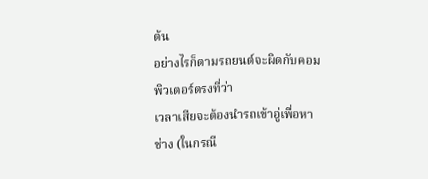ต้น
อย่างไรก็ตามรถยนต์จะผิดกับคอมพิวเตอร์ตรงที่ว่า
เวลาเสียจะต้องนำรถเข้าอู่เพื่อหาช่าง (ในกรณี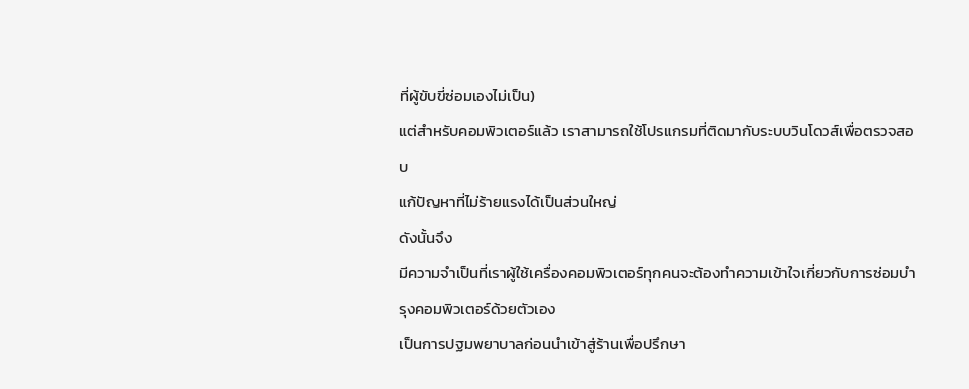ที่ผู้ขับขี่ซ่อมเองไม่เป็น)
แต่สำหรับคอมพิวเตอร์แล้ว เราสามารถใช้โปรแกรมที่ติดมากับระบบวินโดวส์เพื่อตรวจสอบ
แก้ปัญหาที่ไม่ร้ายแรงได้เป็นส่วนใหญ่
ดังนั้นจึง
มีความจำเป็นที่เราผู้ใช้เครื่องคอมพิวเตอร์ทุกคนจะต้องทำความเข้าใจเกี่ยวกับการซ่อมบำรุงคอมพิวเตอร์ด้วยตัวเอง
เป็นการปฐมพยาบาลก่อนนำเข้าสู่ร้านเพื่อปรึกษา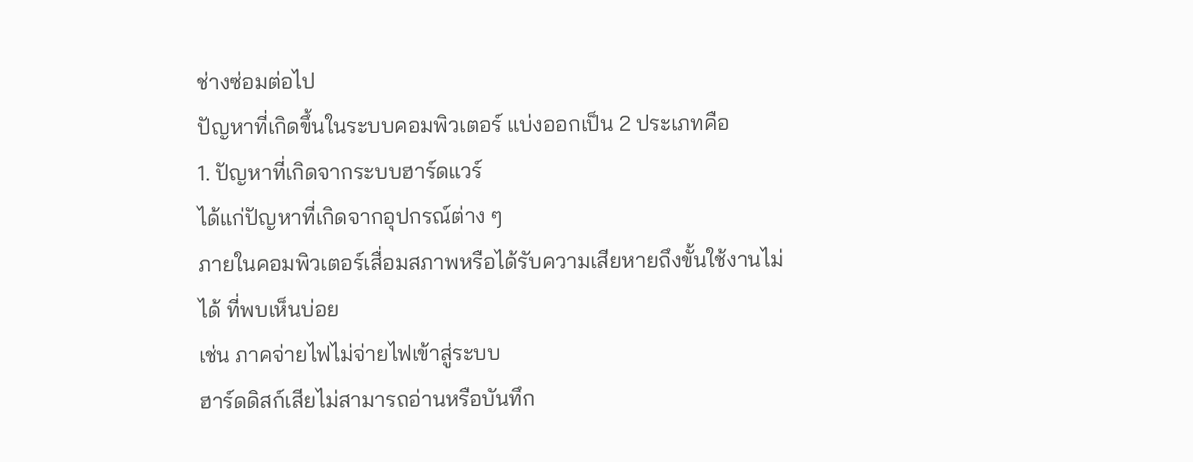ช่างซ่อมต่อไป
ปัญหาที่เกิดขึ้นในระบบคอมพิวเตอร์ แบ่งออกเป็น 2 ประเภทคือ
1. ปัญหาที่เกิดจากระบบฮาร์ดแวร์
ได้แก่ปัญหาที่เกิดจากอุปกรณ์ต่าง ๆ
ภายในคอมพิวเตอร์เสื่อมสภาพหรือได้รับความเสียหายถึงขั้นใช้งานไม่ได้ ที่พบเห็นบ่อย
เช่น ภาคจ่ายไฟไม่จ่ายไฟเข้าสู่ระบบ
ฮาร์ดดิสก์เสียไม่สามารถอ่านหรือบันทึก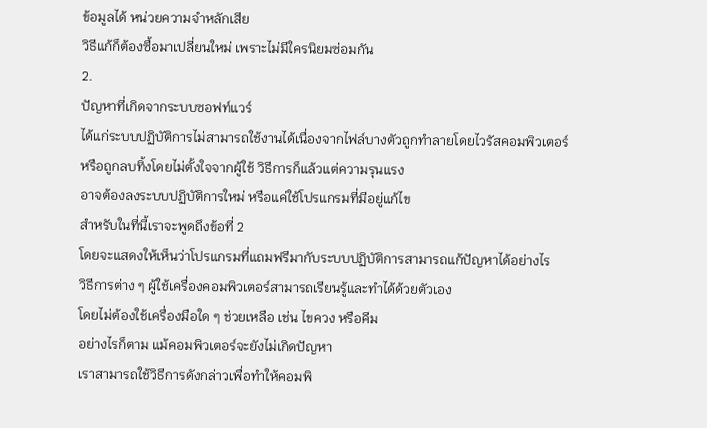ข้อมูลได้ หน่วยความจำหลักเสีย
วิธีแก้ก็ต้องซื้อมาเปลี่ยนใหม่ เพราะไม่มีใครนิยมซ่อมกัน
2.
ปัญหาที่เกิดจากระบบซอฟท์แวร์
ได้แก่ระบบปฏิบัติการไม่สามารถใช้งานได้เนื่องจากไฟล์บางตัวถูกทำลายโดยไวรัสคอมพิวเตอร์
หรือถูกลบทิ้งโดยไม่ตั้งใจจากผู้ใช้ วิธีการก็แล้วแต่ความรุนแรง
อาจต้องลงระบบปฏิบัติการใหม่ หรือแค่ใช้โปรแกรมที่มีอยู่แก้ไข
สำหรับในที่นี้เราจะพูดถึงข้อที่ 2
โดยจะแสดงให้เห็นว่าโปรแกรมที่แถมฟรีมากับระบบปฏิบัติการสามารถแก้ปัญหาได้อย่างไร
วิธีการต่าง ๆ ผู้ใช้เครื่องคอมพิวเตอร์สามารถเรียนรู้และทำได้ด้วยตัวเอง
โดยไม่ต้องใช้เครื่องมือใด ๆ ช่วยเหลือ เช่น ไขควง หรือคีม
อย่างไรก็ตาม แม้คอมพิวเตอร์จะยังไม่เกิดปัญหา
เราสามารถใช้วิธีการดังกล่าวเพื่อทำให้คอมพิ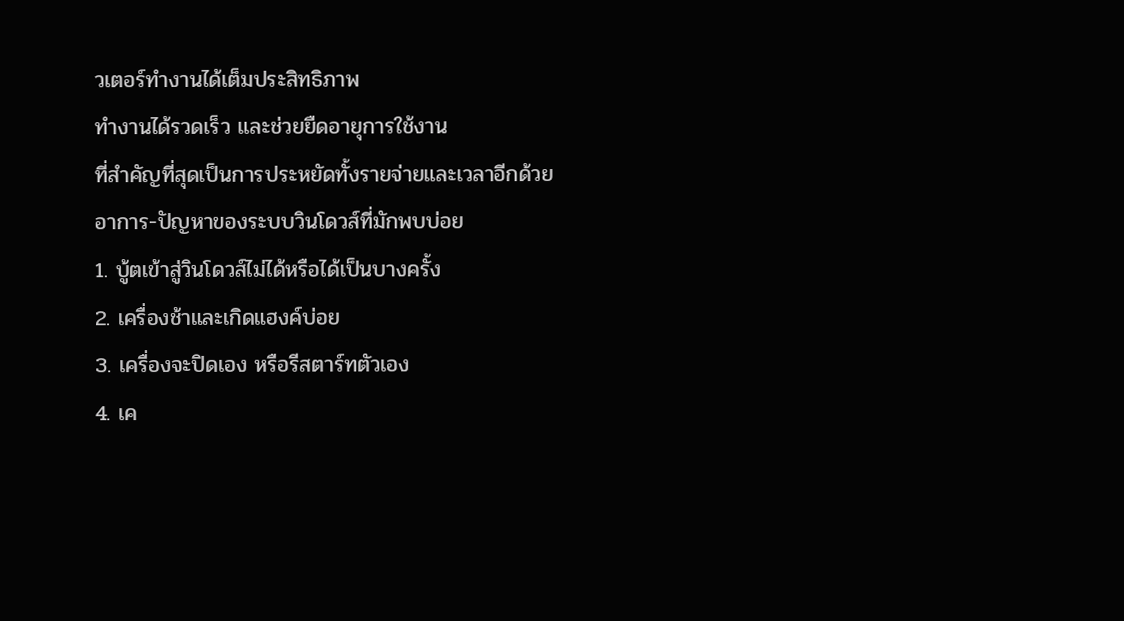วเตอร์ทำงานได้เต็มประสิทธิภาพ
ทำงานได้รวดเร็ว และช่วยยืดอายุการใช้งาน
ที่สำคัญที่สุดเป็นการประหยัดทั้งรายจ่ายและเวลาอีกด้วย
อาการ-ปัญหาของระบบวินโดวส์ที่มักพบบ่อย
1. บู้ตเข้าสู่วินโดวส์ไม่ได้หรือได้เป็นบางครั้ง
2. เครื่องช้าและเกิดแฮงค์บ่อย
3. เครื่องจะปิดเอง หรือรีสตาร์ทตัวเอง
4. เค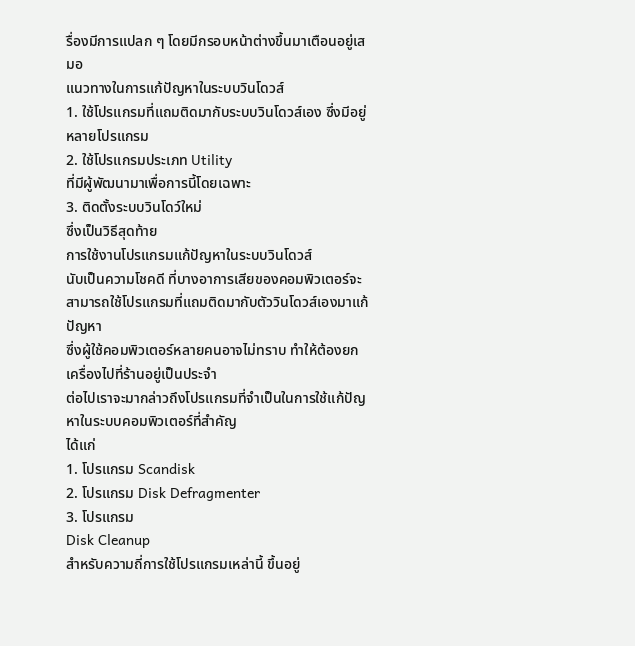รื่องมีการแปลก ๆ โดยมีกรอบหน้าต่างขึ้นมาเตือนอยู่เสมอ
แนวทางในการแก้ปัญหาในระบบวินโดวส์
1. ใช้โปรแกรมที่แถมติดมากับระบบวินโดวส์เอง ซึ่งมีอยู่หลายโปรแกรม
2. ใช้โปรแกรมประเภท Utility
ที่มีผู้พัฒนามาเพื่อการนี้โดยเฉพาะ
3. ติดตั้งระบบวินโดว์ใหม่
ซึ่งเป็นวิธีสุดท้าย
การใช้งานโปรแกรมแก้ปัญหาในระบบวินโดวส์
นับเป็นความโชคดี ที่บางอาการเสียของคอมพิวเตอร์จะสามารถใช้โปรแกรมที่แถมติดมากับตัววินโดวส์เองมาแก้ปัญหา
ซึ่งผู้ใช้คอมพิวเตอร์หลายคนอาจไม่ทราบ ทำให้ต้องยกเครื่องไปที่ร้านอยู่เป็นประจำ
ต่อไปเราจะมากล่าวถึงโปรแกรมที่จำเป็นในการใช้แก้ปัญหาในระบบคอมพิวเตอร์ที่สำคัญ
ได้แก่
1. โปรแกรม Scandisk
2. โปรแกรม Disk Defragmenter
3. โปรแกรม
Disk Cleanup
สำหรับความถี่การใช้โปรแกรมเหล่านี้ ขึ้นอยู่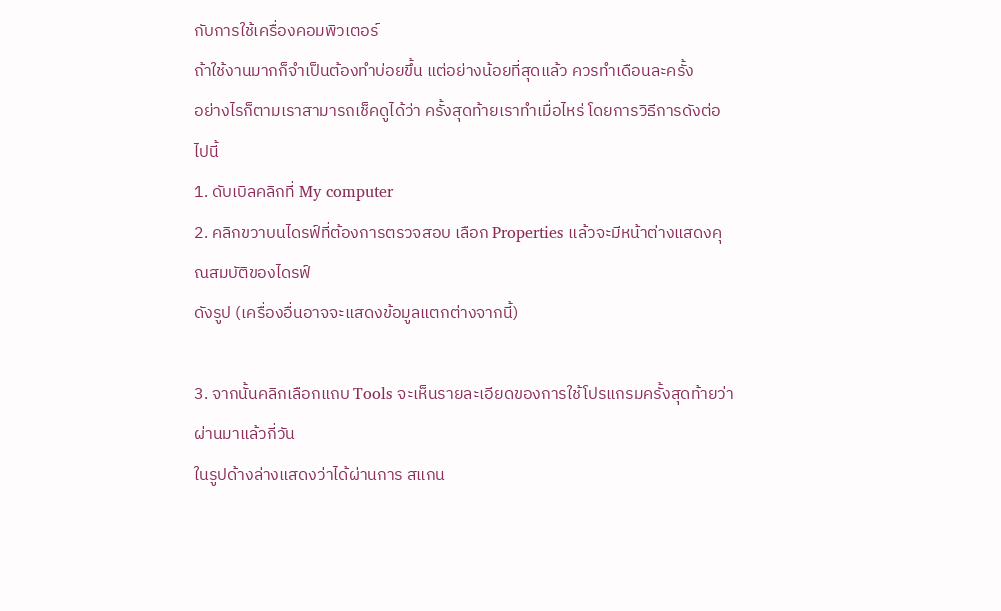กับการใช้เครื่องคอมพิวเตอร์
ถ้าใช้งานมากก็จำเป็นต้องทำบ่อยขึ้น แต่อย่างน้อยที่สุดแล้ว ควรทำเดือนละครั้ง
อย่างไรก็ตามเราสามารถเช็คดูได้ว่า ครั้งสุดท้ายเราทำเมื่อไหร่ โดยการวิธีการดังต่อไปนี้
1. ดับเบิลคลิกที่ My computer
2. คลิกขวาบนไดรฟ์ที่ต้องการตรวจสอบ เลือก Properties แล้วจะมีหน้าต่างแสดงคุณสมบัติของไดรฟ์
ดังรูป (เครื่องอื่นอาจจะแสดงข้อมูลแตกต่างจากนี้)

3. จากนั้นคลิกเลือกแถบ Tools จะเห็นรายละเอียดของการใช้โปรแกรมครั้งสุดท้ายว่าผ่านมาแล้วกี่วัน
ในรูปด้างล่างแสดงว่าได้ผ่านการ สแกน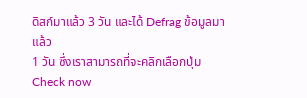ดิสก์มาแล้ว 3 วัน และได้ Defrag ข้อมูลมาแล้ว
1 วัน ซึ่งเราสามารถที่จะคลิกเลือกปุ่ม Check now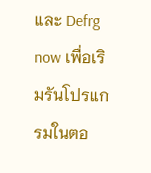และ Defrg now เพื่อเริมรันโปรแกรมในตอ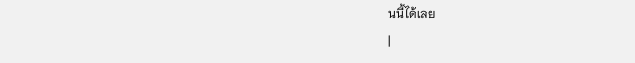นนี้ได้เลย
|